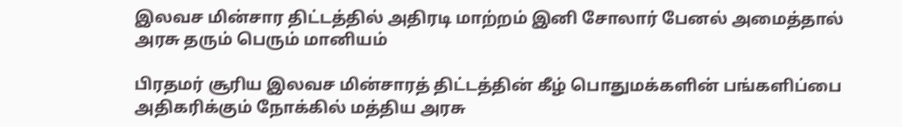இலவச மின்சார திட்டத்தில் அதிரடி மாற்றம் இனி சோலார் பேனல் அமைத்தால் அரசு தரும் பெரும் மானியம்

பிரதமர் சூரிய இலவச மின்சாரத் திட்டத்தின் கீழ் பொதுமக்களின் பங்களிப்பை அதிகரிக்கும் நோக்கில் மத்திய அரசு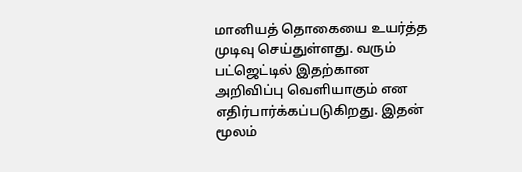மானியத் தொகையை உயர்த்த முடிவு செய்துள்ளது. வரும் பட்ஜெட்டில் இதற்கான அறிவிப்பு வெளியாகும் என எதிர்பார்க்கப்படுகிறது. இதன் மூலம்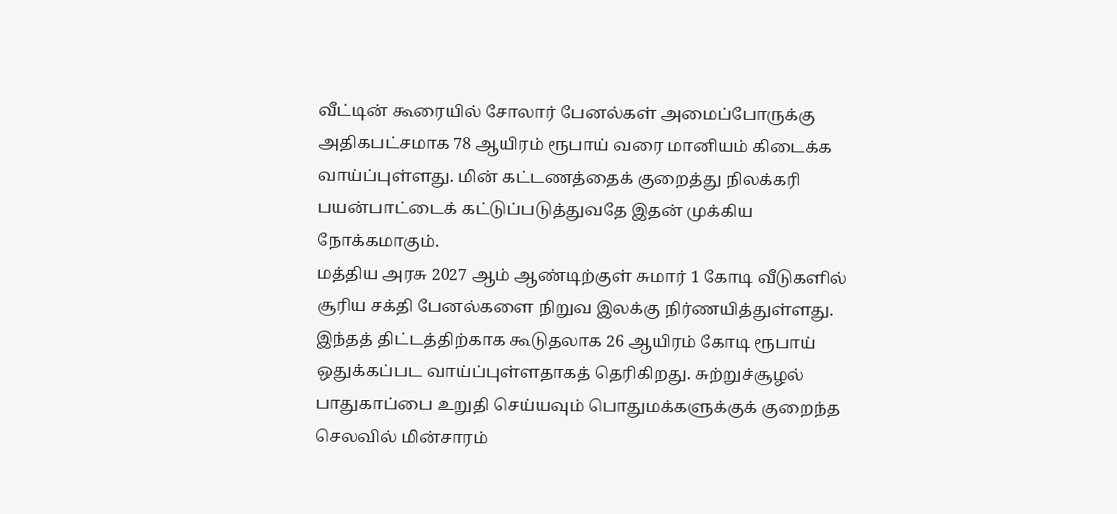வீட்டின் கூரையில் சோலார் பேனல்கள் அமைப்போருக்கு அதிகபட்சமாக 78 ஆயிரம் ரூபாய் வரை மானியம் கிடைக்க வாய்ப்புள்ளது. மின் கட்டணத்தைக் குறைத்து நிலக்கரி பயன்பாட்டைக் கட்டுப்படுத்துவதே இதன் முக்கிய நோக்கமாகும்.
மத்திய அரசு 2027 ஆம் ஆண்டிற்குள் சுமார் 1 கோடி வீடுகளில் சூரிய சக்தி பேனல்களை நிறுவ இலக்கு நிர்ணயித்துள்ளது. இந்தத் திட்டத்திற்காக கூடுதலாக 26 ஆயிரம் கோடி ரூபாய் ஒதுக்கப்பட வாய்ப்புள்ளதாகத் தெரிகிறது. சுற்றுச்சூழல் பாதுகாப்பை உறுதி செய்யவும் பொதுமக்களுக்குக் குறைந்த செலவில் மின்சாரம்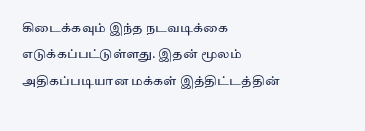கிடைக்கவும் இந்த நடவடிக்கை எடுக்கப்பட்டுள்ளது. இதன் மூலம் அதிகப்படியான மக்கள் இத்திட்டத்தின்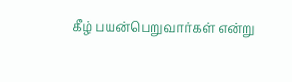கீழ் பயன்பெறுவார்கள் என்று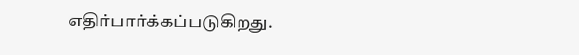எதிர்பார்க்கப்படுகிறது.